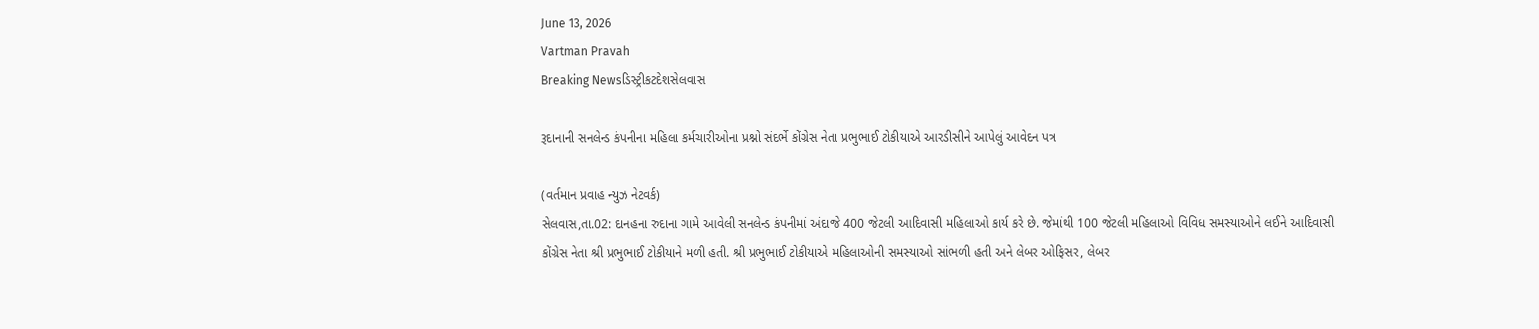June 13, 2026
Vartman Pravah
Breaking Newsડિસ્ટ્રીકટદેશસેલવાસ

રૂદાનાની સનલેન્‍ડ કંપનીના મહિલા કર્મચારીઓના પ્રશ્નો સંદર્ભે કોંગ્રેસ નેતા પ્રભુભાઈ ટોકીયાએ આરડીસીને આપેલું આવેદન પત્ર

(વર્તમાન પ્રવાહ ન્‍યુઝ નેટવર્ક)
સેલવાસ,તા.02: દાનહના રુદાના ગામે આવેલી સનલેન્‍ડ કંપનીમાં અંદાજે 400 જેટલી આદિવાસી મહિલાઓ કાર્ય કરે છે. જેમાંથી 100 જેટલી મહિલાઓ વિવિધ સમસ્‍યાઓને લઈને આદિવાસી કોંગ્રેસ નેતા શ્રી પ્રભુભાઈ ટોકીયાને મળી હતી. શ્રી પ્રભુભાઈ ટોકીયાએ મહિલાઓની સમસ્‍યાઓ સાંભળી હતી અને લેબર ઓફિસર, લેબર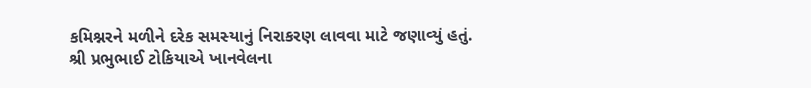કમિશ્નરને મળીને દરેક સમસ્‍યાનું નિરાકરણ લાવવા માટે જણાવ્‍યું હતું.
શ્રી પ્રભુભાઈ ટોકિયાએ ખાનવેલના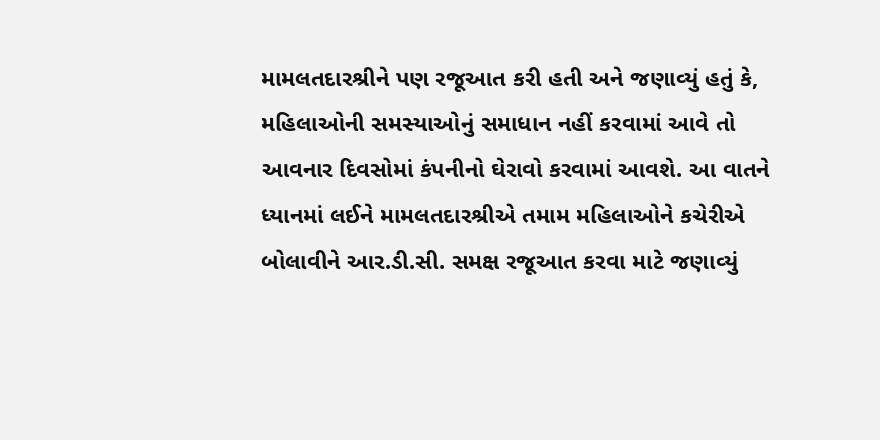મામલતદારશ્રીને પણ રજૂઆત કરી હતી અને જણાવ્‍યું હતું કે, મહિલાઓની સમસ્‍યાઓનું સમાધાન નહીં કરવામાં આવે તો આવનાર દિવસોમાં કંપનીનો ઘેરાવો કરવામાં આવશે. આ વાતને ધ્‍યાનમાં લઈને મામલતદારશ્રીએ તમામ મહિલાઓને કચેરીએ બોલાવીને આર.ડી.સી. સમક્ષ રજૂઆત કરવા માટે જણાવ્‍યું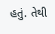હતું. તેથી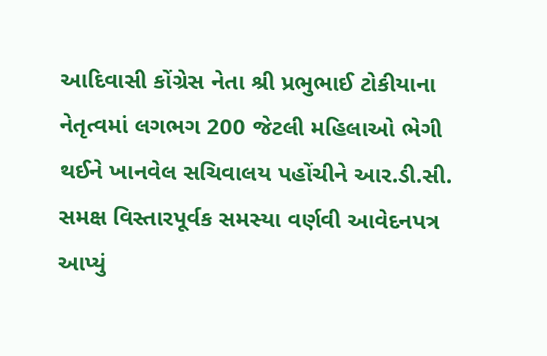આદિવાસી કોંગ્રેસ નેતા શ્રી પ્રભુભાઈ ટોકીયાના નેતૃત્‍વમાં લગભગ 200 જેટલી મહિલાઓ ભેગી થઈને ખાનવેલ સચિવાલય પહોંચીને આર.ડી.સી. સમક્ષ વિસ્‍તારપૂર્વક સમસ્‍યા વર્ણવી આવેદનપત્ર આપ્‍યું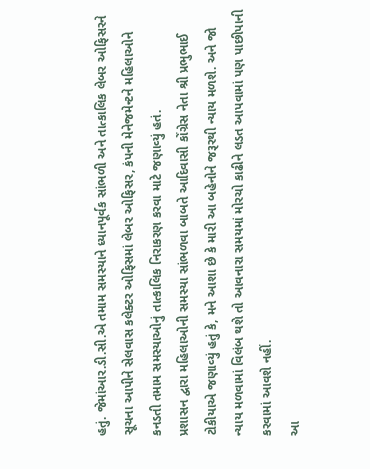હતું. જેમાંઆર.ડી.સી.એ તમામ સમસ્‍યાને ધ્‍યાનપૂર્વક સાંભળી અને તાત્‍કાલિક લેબર ઓફિસરને સૂચના આપીને સેલવાસ કલેક્‍ટર ઓફિસમાં લેબર ઓફિસર, કંપની મેનેજમેન્‍ટને મહિલાઓને કનડતી તમામ સમસ્‍યાઓનું તાત્‍કાલિક નિરાકરણ કરવા માટે જણાવ્‍યું હતં.
પ્રશાસન દ્વારા મહિલાઓની સમસ્‍યા સાંભળવા બાબતે આદિવાસી કોંગ્રેસ નેતા શ્રી પ્રભુભાઈ ટોકીયાએ જણાવ્‍યું હતું કે, મને આશા છે કે મારી આ બહેનોને જરૂરથી ન્‍યાય મળશે. અને જો ન્‍યાય મળવામાં વિલંબ થશે તો આવનારા સમયમાં મોરચો કાઢીને લડત આપવામાં પણ પાછીપાની કરવામાં આવશે નહીં.
આ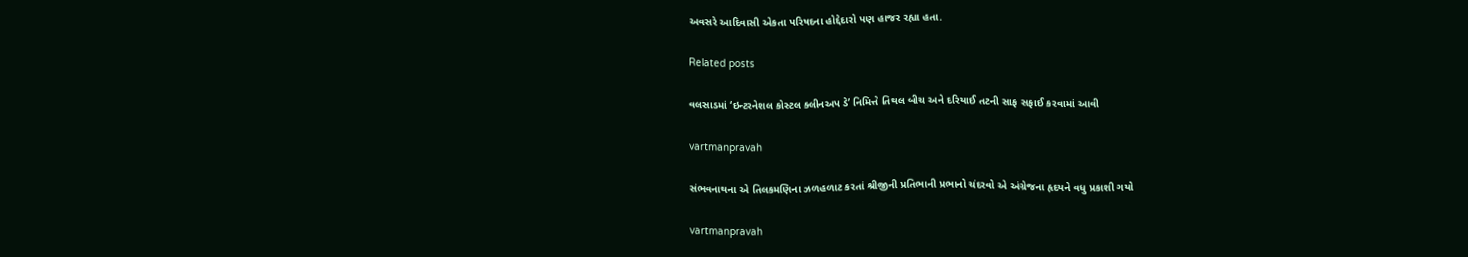અવસરે આદિવાસી એકતા પરિષદના હોદ્દેદારો પણ હાજર રહ્યા હતા.

Related posts

વલસાડમાં ‘ઇન્ટરનેશલ કોસ્ટલ ક્લીનઅપ ડે’ નિમિત્તે તિથલ બીચ અને દરિયાઈ તટની સાફ સફાઈ કરવામાં આવી

vartmanpravah

સંભવનાથના એ તિલકમણિના ઝળહળાટ કરતાં શ્રીજીની પ્રતિભાની પ્રભાનો ચંદરવો એ અંગ્રેજના હૃદયને વધુ પ્રકાશી ગયો

vartmanpravah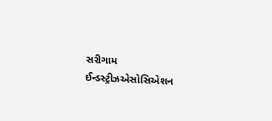સરીગામ ઈન્‍ડસ્‍ટ્રીઝએસોસિએશન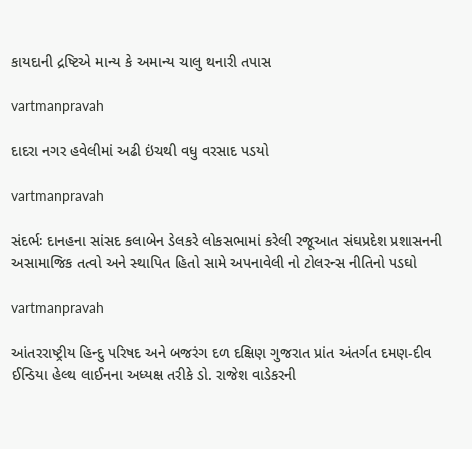કાયદાની દ્રષ્ટિએ માન્‍ય કે અમાન્‍ય ચાલુ થનારી તપાસ

vartmanpravah

દાદરા નગર હવેલીમાં અઢી ઇંચથી વધુ વરસાદ પડયો

vartmanpravah

સંદર્ભઃ દાનહના સાંસદ કલાબેન ડેલકરે લોકસભામાં કરેલી રજૂઆત સંઘપ્રદેશ પ્રશાસનની અસામાજિક તત્‍વો અને સ્‍થાપિત હિતો સામે અપનાવેલી નો ટોલરન્‍સ નીતિનો પડઘો

vartmanpravah

આંતરરાષ્‍ટ્રીય હિન્‍દુ પરિષદ અને બજરંગ દળ દક્ષિણ ગુજરાત પ્રાંત અંતર્ગત દમણ-દીવ ઈન્‍ડિયા હેલ્‍થ લાઈનના અધ્‍યક્ષ તરીકે ડો. રાજેશ વાડેકરની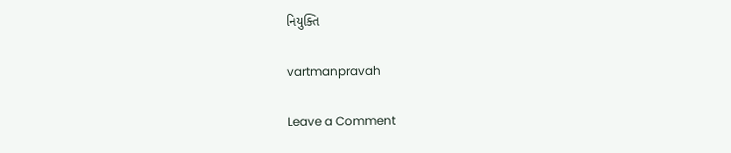નિયુક્‍તિ

vartmanpravah

Leave a Comment